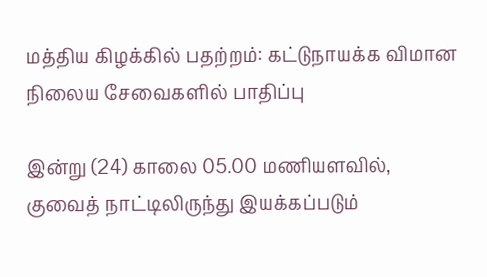மத்திய கிழக்கில் பதற்றம்: கட்டுநாயக்க விமான நிலைய சேவைகளில் பாதிப்பு

இன்று (24) காலை 05.00 மணியளவில், குவைத் நாட்டிலிருந்து இயக்கப்படும்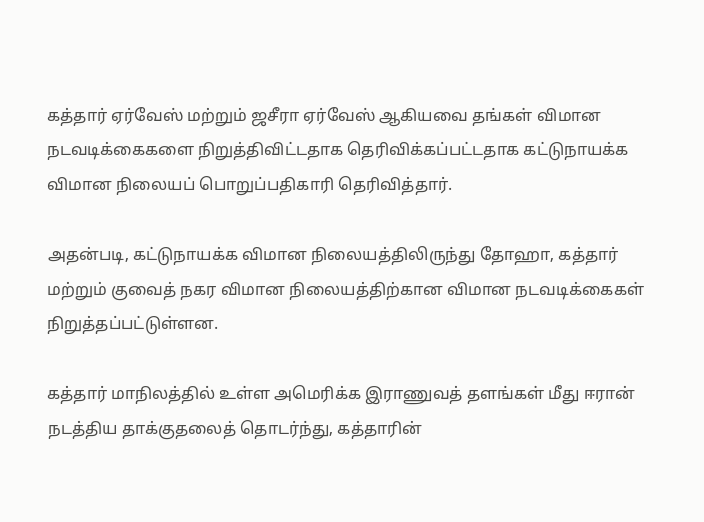கத்தார் ஏர்வேஸ் மற்றும் ஜசீரா ஏர்வேஸ் ஆகியவை தங்கள் விமான நடவடிக்கைகளை நிறுத்திவிட்டதாக தெரிவிக்கப்பட்டதாக கட்டுநாயக்க விமான நிலையப் பொறுப்பதிகாரி தெரிவித்தார்.

அதன்படி, கட்டுநாயக்க விமான நிலையத்திலிருந்து தோஹா, கத்தார் மற்றும் குவைத் நகர விமான நிலையத்திற்கான விமான நடவடிக்கைகள் நிறுத்தப்பட்டுள்ளன.

கத்தார் மாநிலத்தில் உள்ள அமெரிக்க இராணுவத் தளங்கள் மீது ஈரான் நடத்திய தாக்குதலைத் தொடர்ந்து, கத்தாரின்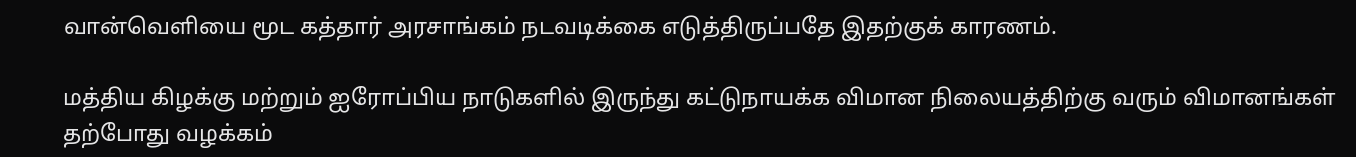வான்வெளியை மூட கத்தார் அரசாங்கம் நடவடிக்கை எடுத்திருப்பதே இதற்குக் காரணம்.

மத்திய கிழக்கு மற்றும் ஐரோப்பிய நாடுகளில் இருந்து கட்டுநாயக்க விமான நிலையத்திற்கு வரும் விமானங்கள் தற்போது வழக்கம்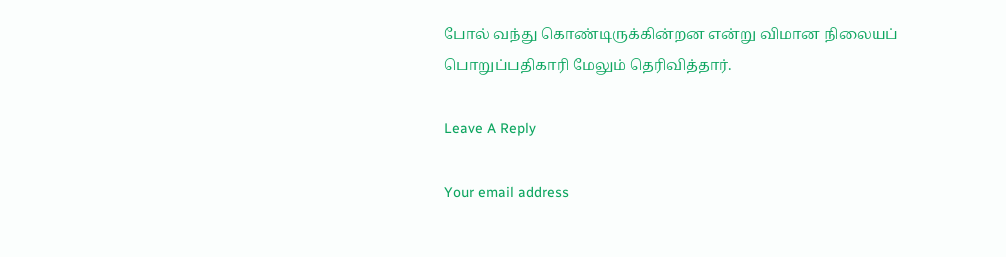போல் வந்து கொண்டிருக்கின்றன என்று விமான நிலையப் பொறுப்பதிகாரி மேலும் தெரிவித்தார்.

Leave A Reply

Your email address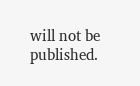will not be published.